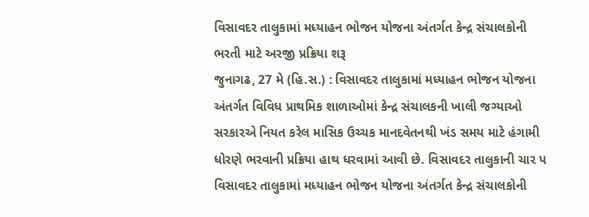વિસાવદર તાલુકામાં મધ્યાહન ભોજન યોજના અંતર્ગત કેન્દ્ર સંચાલકોની ભરતી માટે અરજી પ્રક્રિયા શરૂ
જુનાગઢ, 27 મે (હિ.સ.) : વિસાવદર તાલુકામાં મધ્યાહન ભોજન યોજના અંતર્ગત વિવિધ પ્રાથમિક શાળાઓમાં કેન્દ્ર સંચાલકની ખાલી જગ્યાઓ સરકારએ નિયત કરેલ માસિક ઉચ્ચક માનદવેતનથી ખંડ સમય માટે હંગામી ધોરણે ભરવાની પ્રક્રિયા હાથ ધરવામાં આવી છે. વિસાવદર તાલુકાની ચાર પ
વિસાવદર તાલુકામાં મધ્યાહન ભોજન યોજના અંતર્ગત કેન્દ્ર સંચાલકોની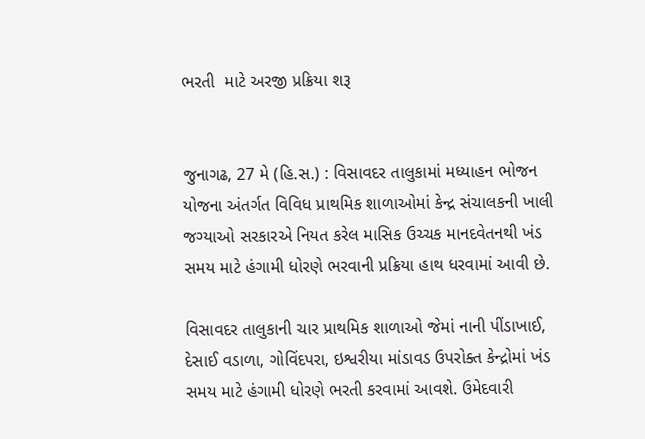ભરતી  માટે અરજી પ્રક્રિયા શરૂ


જુનાગઢ, 27 મે (હિ.સ.) : વિસાવદર તાલુકામાં મધ્યાહન ભોજન યોજના અંતર્ગત વિવિધ પ્રાથમિક શાળાઓમાં કેન્દ્ર સંચાલકની ખાલી જગ્યાઓ સરકારએ નિયત કરેલ માસિક ઉચ્ચક માનદવેતનથી ખંડ સમય માટે હંગામી ધોરણે ભરવાની પ્રક્રિયા હાથ ધરવામાં આવી છે.

વિસાવદર તાલુકાની ચાર પ્રાથમિક શાળાઓ જેમાં નાની પીંડાખાઈ, દેસાઈ વડાળા, ગોવિંદપરા, ઇશ્વરીયા માંડાવડ ઉપરોક્ત કેન્દ્રોમાં ખંડ સમય માટે હંગામી ધોરણે ભરતી કરવામાં આવશે. ઉમેદવારી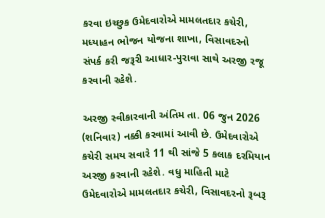કરવા ઇચ્છુક ઉમેદવારોએ મામલતદાર કચેરી, મધ્યાહન ભોજન યોજના શાખા, વિસાવદરનો સંપર્ક કરી જરૂરી આધાર-પુરાવા સાથે અરજી રજૂ કરવાની રહેશે.

અરજી સ્વીકારવાની અંતિમ તા. 06 જુન 2026 (શનિવાર) નક્કી કરવામાં આવી છે. ઉમેદવારોએ કચેરી સમય સવારે 11 થી સાંજે 5 કલાક દરમિયાન અરજી કરવાની રહેશે. વધુ માહિતી માટે ઉમેદવારોએ મામલતદાર કચેરી, વિસાવદરનો રૂબરૂ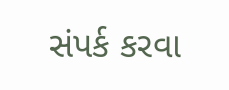સંપર્ક કરવા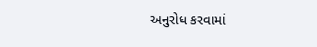અનુરોધ કરવામાં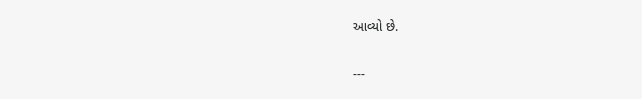આવ્યો છે.

---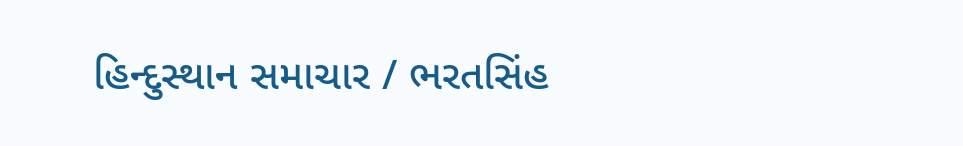હિન્દુસ્થાન સમાચાર / ભરતસિંહ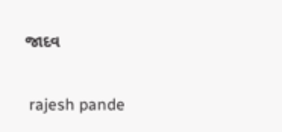જાદવ


 rajesh pande